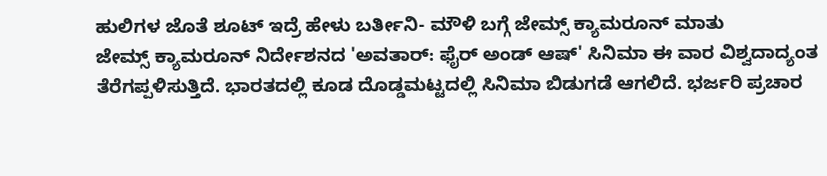ಹುಲಿಗಳ ಜೊತೆ ಶೂಟ್ ಇದ್ರೆ ಹೇಳು ಬರ್ತೀನಿ- ಮೌಳಿ ಬಗ್ಗೆ ಜೇಮ್ಸ್ ಕ್ಯಾಮರೂನ್ ಮಾತು
ಜೇಮ್ಸ್ ಕ್ಯಾಮರೂನ್ ನಿರ್ದೇಶನದ 'ಅವತಾರ್: ಫೈರ್ ಅಂಡ್ ಆಷ್' ಸಿನಿಮಾ ಈ ವಾರ ವಿಶ್ವದಾದ್ಯಂತ ತೆರೆಗಪ್ಪಳಿಸುತ್ತಿದೆ. ಭಾರತದಲ್ಲಿ ಕೂಡ ದೊಡ್ಡಮಟ್ಟದಲ್ಲಿ ಸಿನಿಮಾ ಬಿಡುಗಡೆ ಆಗಲಿದೆ. ಭರ್ಜರಿ ಪ್ರಚಾರ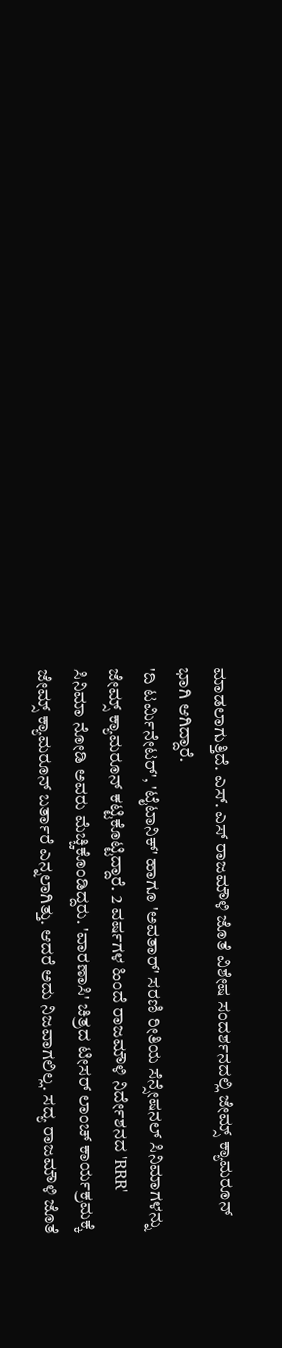ಮಾಡಲಾಗುತ್ತಿದೆ. ಎಸ್. ಎಸ್ ರಾಜಮೌಳಿ ಜೊತೆ ವಿಶೇಷ ಸಂದರ್ಶನದಲ್ಲಿ ಜೇಮ್ಸ್ ಕ್ಯಾಮರೂನ್ ಭಾಗಿ ಆಗಿದ್ದಾರೆ.
'ದಿ ಟರ್ಮಿನೇಟರ್', 'ಟೈಟಾನಿಕ್' ಹಾಗೂ 'ಅವತಾರ್' ಸರಣಿ ರೀತಿಯ ಸೆನ್ಸೇಷನಲ್ ಸಿನಿಮಾಗಳನ್ನು ಜೇಮ್ಸ್ ಕ್ಯಾಮರೂನ್ ಕಟ್ಟಿಕೊಟ್ಟಿದ್ದಾರೆ. 2 ವರ್ಷಗಳ ಹಿಂದೆ ರಾಜಮೌಳಿ ನಿರ್ದೇಶನದ 'RRR' ಸಿನಿಮಾ ನೋಡಿ ಅವರು ಮೆಚ್ಚಿಕೊಂಡಿದ್ದರು. 'ವಾರಣಾಸಿ' ಚಿತ್ರದ ಟೀಸರ್ ಲಾಂಚ್ ಕಾರ್ಯಕ್ರಮಕ್ಕೆ ಜೇಮ್ಸ್ ಕ್ಯಾಮರೂನ್ ಬರ್ತಾರೆ ಎನ್ನಲಾಗಿತ್ತು. ಆದರೆ ಅದು ನಿಜವಾಗಲಿಲ್ಲ. ಸದ್ಯ ರಾಜಮೌಳಿ ಜೊತೆ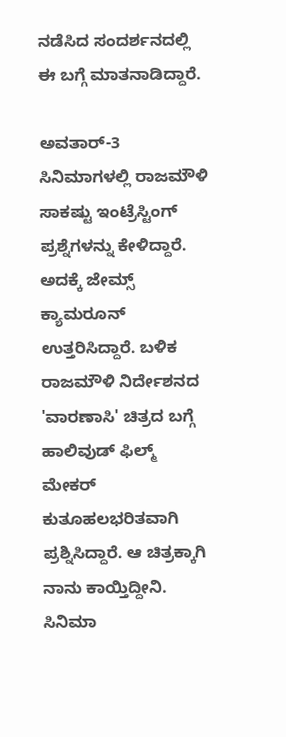ನಡೆಸಿದ ಸಂದರ್ಶನದಲ್ಲಿ ಈ ಬಗ್ಗೆ ಮಾತನಾಡಿದ್ದಾರೆ.

ಅವತಾರ್-3 ಸಿನಿಮಾಗಳಲ್ಲಿ ರಾಜಮೌಳಿ ಸಾಕಷ್ಟು ಇಂಟ್ರೆಸ್ಟಿಂಗ್ ಪ್ರಶ್ನೆಗಳನ್ನು ಕೇಳಿದ್ದಾರೆ. ಅದಕ್ಕೆ ಜೇಮ್ಸ್ ಕ್ಯಾಮರೂನ್ ಉತ್ತರಿಸಿದ್ದಾರೆ. ಬಳಿಕ ರಾಜಮೌಳಿ ನಿರ್ದೇಶನದ 'ವಾರಣಾಸಿ' ಚಿತ್ರದ ಬಗ್ಗೆ ಹಾಲಿವುಡ್ ಫಿಲ್ಮ್ ಮೇಕರ್ ಕುತೂಹಲಭರಿತವಾಗಿ ಪ್ರಶ್ನಿಸಿದ್ದಾರೆ. ಆ ಚಿತ್ರಕ್ಕಾಗಿ ನಾನು ಕಾಯ್ತಿದ್ದೀನಿ. ಸಿನಿಮಾ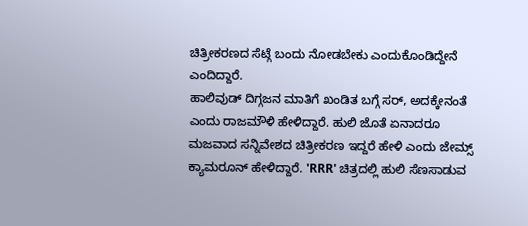ಚಿತ್ರೀಕರಣದ ಸೆಟ್ಗೆ ಬಂದು ನೋಡಬೇಕು ಎಂದುಕೊಂಡಿದ್ದೇನೆ ಎಂದಿದ್ದಾರೆ.
ಹಾಲಿವುಡ್ ದಿಗ್ಗಜನ ಮಾತಿಗೆ ಖಂಡಿತ ಬಗ್ಗೆ ಸರ್, ಅದಕ್ಕೇನಂತೆ ಎಂದು ರಾಜಮೌಳಿ ಹೇಳಿದ್ದಾರೆ. ಹುಲಿ ಜೊತೆ ಏನಾದರೂ ಮಜವಾದ ಸನ್ನಿವೇಶದ ಚಿತ್ರೀಕರಣ ಇದ್ದರೆ ಹೇಳಿ ಎಂದು ಜೇಮ್ಸ್ ಕ್ಯಾಮರೂನ್ ಹೇಳಿದ್ದಾರೆ. 'RRR' ಚಿತ್ರದಲ್ಲಿ ಹುಲಿ ಸೆಣಸಾಡುವ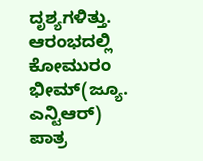ದೃಶ್ಯಗಳಿತ್ತು. ಆರಂಭದಲ್ಲಿ ಕೋಮುರಂ ಭೀಮ್(ಜ್ಯೂ. ಎನ್ಟಿಆರ್) ಪಾತ್ರ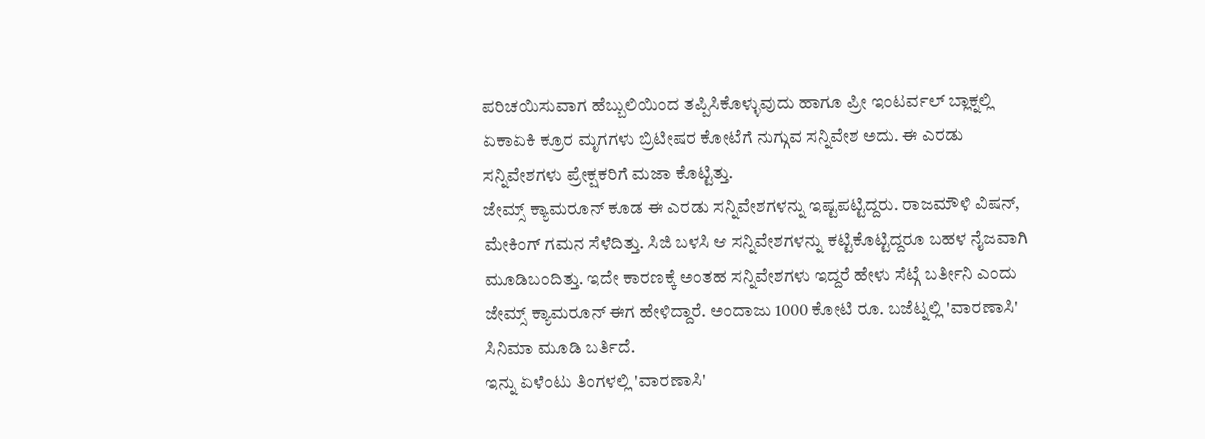ಪರಿಚಯಿಸುವಾಗ ಹೆಬ್ಬುಲಿಯಿಂದ ತಪ್ಪಿಸಿಕೊಳ್ಳುವುದು ಹಾಗೂ ಪ್ರೀ ಇಂಟರ್ವಲ್ ಬ್ಲಾಕ್ನಲ್ಲಿ ಏಕಾಏಕಿ ಕ್ರೂರ ಮೃಗಗಳು ಬ್ರಿಟೀಷರ ಕೋಟೆಗೆ ನುಗ್ಗುವ ಸನ್ನಿವೇಶ ಅದು. ಈ ಎರಡು ಸನ್ನಿವೇಶಗಳು ಪ್ರೇಕ್ಷಕರಿಗೆ ಮಜಾ ಕೊಟ್ಟಿತ್ತು.
ಜೇಮ್ಸ್ ಕ್ಯಾಮರೂನ್ ಕೂಡ ಈ ಎರಡು ಸನ್ನಿವೇಶಗಳನ್ನು ಇಷ್ಟಪಟ್ಟಿದ್ದರು. ರಾಜಮೌಳಿ ವಿಷನ್, ಮೇಕಿಂಗ್ ಗಮನ ಸೆಳೆದಿತ್ತು. ಸಿಜಿ ಬಳಸಿ ಆ ಸನ್ನಿವೇಶಗಳನ್ನು ಕಟ್ಟಿಕೊಟ್ಟಿದ್ದರೂ ಬಹಳ ನೈಜವಾಗಿ ಮೂಡಿಬಂದಿತ್ತು. ಇದೇ ಕಾರಣಕ್ಕೆ ಅಂತಹ ಸನ್ನಿವೇಶಗಳು ಇದ್ದರೆ ಹೇಳು ಸೆಟ್ಗೆ ಬರ್ತೀನಿ ಎಂದು ಜೇಮ್ಸ್ ಕ್ಯಾಮರೂನ್ ಈಗ ಹೇಳಿದ್ದಾರೆ. ಅಂದಾಜು 1000 ಕೋಟಿ ರೂ. ಬಜೆಟ್ನಲ್ಲಿ 'ವಾರಣಾಸಿ' ಸಿನಿಮಾ ಮೂಡಿ ಬರ್ತಿದೆ.
ಇನ್ನು ಏಳೆಂಟು ತಿಂಗಳಲ್ಲಿ 'ವಾರಣಾಸಿ'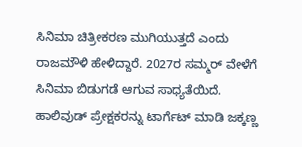ಸಿನಿಮಾ ಚಿತ್ರೀಕರಣ ಮುಗಿಯುತ್ತದೆ ಎಂದು ರಾಜಮೌಳಿ ಹೇಳಿದ್ದಾರೆ. 2027ರ ಸಮ್ಮರ್ ವೇಳೆಗೆ ಸಿನಿಮಾ ಬಿಡುಗಡೆ ಆಗುವ ಸಾಧ್ಯತೆಯಿದೆ. ಹಾಲಿವುಡ್ ಪ್ರೇಕ್ಷಕರನ್ನು ಟಾರ್ಗೆಟ್ ಮಾಡಿ ಜಕ್ಕಣ್ಣ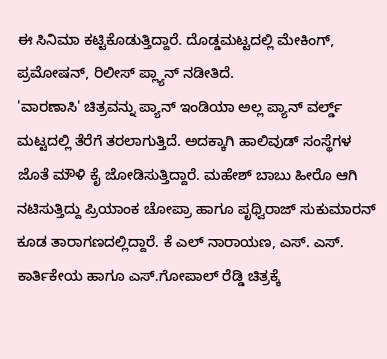ಈ ಸಿನಿಮಾ ಕಟ್ಟಿಕೊಡುತ್ತಿದ್ದಾರೆ. ದೊಡ್ಡಮಟ್ಟದಲ್ಲಿ ಮೇಕಿಂಗ್, ಪ್ರಮೋಷನ್, ರಿಲೀಸ್ ಪ್ಲ್ಯಾನ್ ನಡೀತಿದೆ.
'ವಾರಣಾಸಿ' ಚಿತ್ರವನ್ನು ಪ್ಯಾನ್ ಇಂಡಿಯಾ ಅಲ್ಲ ಪ್ಯಾನ್ ವರ್ಲ್ಡ್ ಮಟ್ಟದಲ್ಲಿ ತೆರೆಗೆ ತರಲಾಗುತ್ತಿದೆ. ಅದಕ್ಕಾಗಿ ಹಾಲಿವುಡ್ ಸಂಸ್ಥೆಗಳ ಜೊತೆ ಮೌಳಿ ಕೈ ಜೋಡಿಸುತ್ತಿದ್ದಾರೆ. ಮಹೇಶ್ ಬಾಬು ಹೀರೊ ಆಗಿ ನಟಿಸುತ್ತಿದ್ದು ಪ್ರಿಯಾಂಕ ಚೋಪ್ರಾ ಹಾಗೂ ಪೃಥ್ವಿರಾಜ್ ಸುಕುಮಾರನ್ ಕೂಡ ತಾರಾಗಣದಲ್ಲಿದ್ದಾರೆ. ಕೆ ಎಲ್ ನಾರಾಯಣ, ಎಸ್. ಎಸ್. ಕಾರ್ತಿಕೇಯ ಹಾಗೂ ಎಸ್.ಗೋಪಾಲ್ ರೆಡ್ಡಿ ಚಿತ್ರಕ್ಕೆ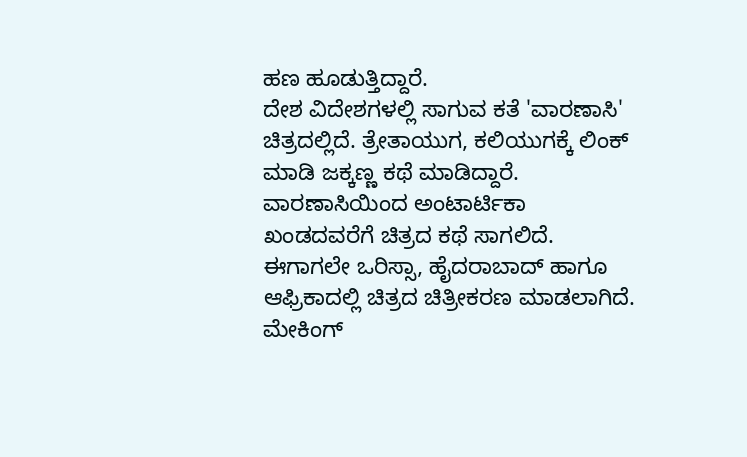ಹಣ ಹೂಡುತ್ತಿದ್ದಾರೆ.
ದೇಶ ವಿದೇಶಗಳಲ್ಲಿ ಸಾಗುವ ಕತೆ 'ವಾರಣಾಸಿ' ಚಿತ್ರದಲ್ಲಿದೆ. ತ್ರೇತಾಯುಗ, ಕಲಿಯುಗಕ್ಕೆ ಲಿಂಕ್ ಮಾಡಿ ಜಕ್ಕಣ್ಣ ಕಥೆ ಮಾಡಿದ್ದಾರೆ. ವಾರಣಾಸಿಯಿಂದ ಅಂಟಾರ್ಟಿಕಾ ಖಂಡದವರೆಗೆ ಚಿತ್ರದ ಕಥೆ ಸಾಗಲಿದೆ. ಈಗಾಗಲೇ ಒರಿಸ್ಸಾ, ಹೈದರಾಬಾದ್ ಹಾಗೂ ಆಫ್ರಿಕಾದಲ್ಲಿ ಚಿತ್ರದ ಚಿತ್ರೀಕರಣ ಮಾಡಲಾಗಿದೆ. ಮೇಕಿಂಗ್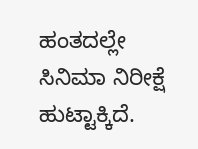ಹಂತದಲ್ಲೇ ಸಿನಿಮಾ ನಿರೀಕ್ಷೆ ಹುಟ್ಟಾಕ್ಕಿದೆ.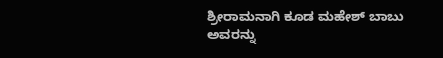ಶ್ರೀರಾಮನಾಗಿ ಕೂಡ ಮಹೇಶ್ ಬಾಬು ಅವರನ್ನು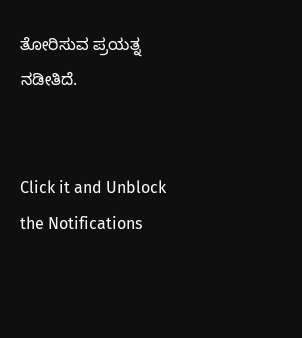ತೋರಿಸುವ ಪ್ರಯತ್ನ ನಡೀತಿದೆ.


Click it and Unblock the Notifications